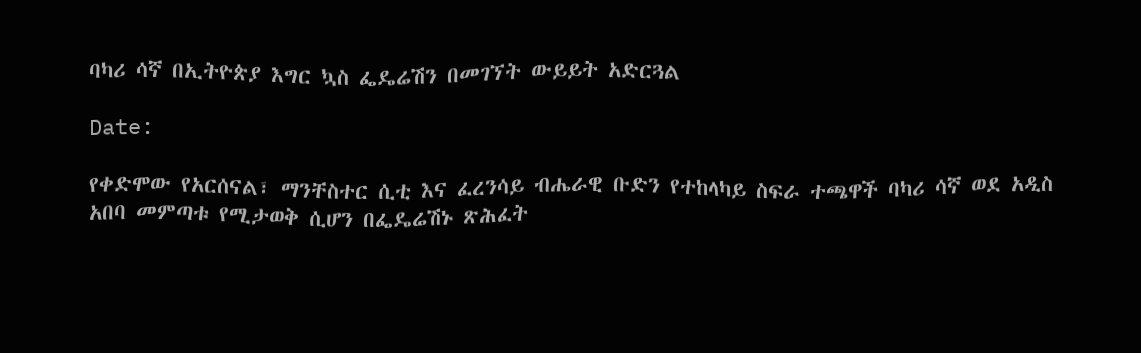ባካሪ ሳኛ በኢትዮጵያ እግር ኳስ ፌዴሬሽን በመገኘት ውይይት አድርጓል

Date:

የቀድሞው የአርሰናል፣ ማንቸስተር ሲቲ እና ፈረንሳይ ብሔራዊ ቡድን የተከላካይ ስፍራ ተጫዋች ባካሪ ሳኛ ወደ አዲስ አበባ መምጣቱ የሚታወቅ ሲሆን በፌዴሬሽኑ ጽሕፈት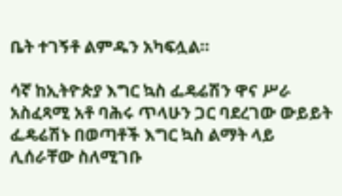ቤት ተገኝቶ ልምዱን አካፍሏል።

ሳኛ ከኢትዮጵያ እግር ኳስ ፌዴሬሽን ዋና ሥራ አስፈጻሚ አቶ ባሕሩ ጥላሁን ጋር ባደረገው ውይይት ፌዴሬሽኑ በወጣቶች እግር ኳስ ልማት ላይ ሊሰራቸው ስለሚገቡ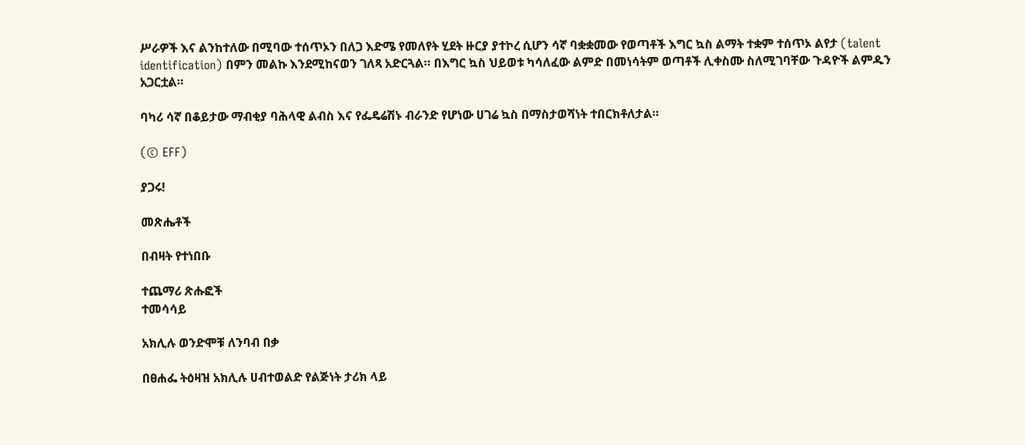ሥራዎች እና ልንከተለው በሚባው ተሰጥኦን በለጋ እድሜ የመለየት ሂደት ዙርያ ያተኮረ ሲሆን ሳኛ ባቋቋመው የወጣቶች እግር ኳስ ልማት ተቋም ተሰጥኦ ልየታ (talent identification) በምን መልኩ እንደሚከናወን ገለጻ አድርጓል። በእግር ኳስ ህይወቱ ካሳለፈው ልምድ በመነሳትም ወጣቶች ሊቀስሙ ስለሚገባቸው ጉዳዮች ልምዱን አጋርቷል።

ባካሪ ሳኛ በቆይታው ማብቂያ ባሕላዊ ልብስ እና የፌዴሬሽኑ ብራንድ የሆነው ሀገሬ ኳስ በማስታወሻነት ተበርክቶለታል።

(© EFF)

ያጋሩ!

መጽሔቶች

በብዛት የተነበቡ

ተጨማሪ ጽሑፎች
ተመሳሳይ

አክሊሉ ወንድሞቹ ለንባብ በቃ

በፀሐፌ ትዕዛዝ አክሊሉ ሀብተወልድ የልጅነት ታሪክ ላይ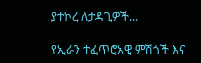ያተኮረ ለታዳጊዎች...

የኢራን ተፈጥሮአዊ ምሽጎች እና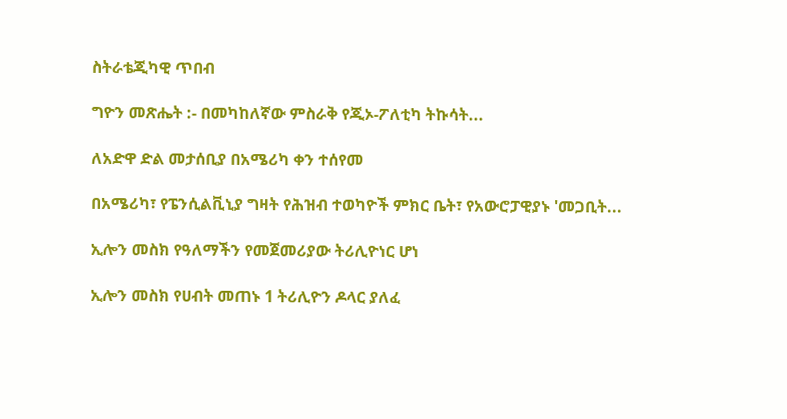ስትራቴጂካዊ ጥበብ

ግዮን መጽሔት :- በመካከለኛው ምስራቅ የጂኦ-ፖለቲካ ትኩሳት...

ለአድዋ ድል መታሰቢያ በአሜሪካ ቀን ተሰየመ

በአሜሪካ፣ የፔንሲልቪኒያ ግዛት የሕዝብ ተወካዮች ምክር ቤት፣ የአውሮፓዊያኑ 'መጋቢት...

ኢሎን መስክ የዓለማችን የመጀመሪያው ትሪሊዮነር ሆነ

ኢሎን መስክ የሀብት መጠኑ 1 ትሪሊዮን ዶላር ያለፈ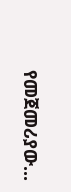የመጀመሪያው...